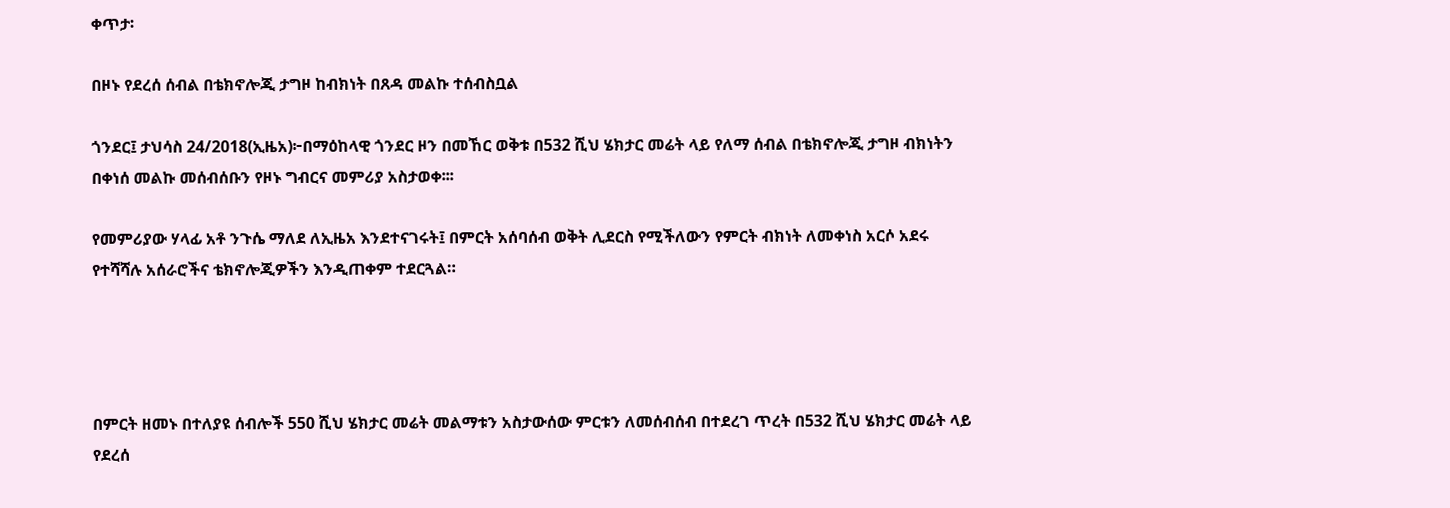ቀጥታ፡

በዞኑ የደረሰ ሰብል በቴክኖሎጂ ታግዞ ከብክነት በጸዳ መልኩ ተሰብስቧል

ጎንደር፤ ታህሳስ 24/2018(ኢዜአ)፦በማዕከላዊ ጎንደር ዞን በመኸር ወቅቱ በ532 ሺህ ሄክታር መሬት ላይ የለማ ሰብል በቴክኖሎጂ ታግዞ ብክነትን በቀነሰ መልኩ መሰብሰቡን የዞኑ ግብርና መምሪያ አስታወቀ፡፡፡

የመምሪያው ሃላፊ አቶ ንጉሴ ማለደ ለኢዜአ እንደተናገሩት፤ በምርት አሰባሰብ ወቅት ሊደርስ የሚችለውን የምርት ብክነት ለመቀነስ አርሶ አደሩ የተሻሻሉ አሰራሮችና ቴክኖሎጂዎችን እንዲጠቀም ተደርጓል።




በምርት ዘመኑ በተለያዩ ሰብሎች 550 ሺህ ሄክታር መሬት መልማቱን አስታውሰው ምርቱን ለመሰብሰብ በተደረገ ጥረት በ532 ሺህ ሄክታር መሬት ላይ የደረሰ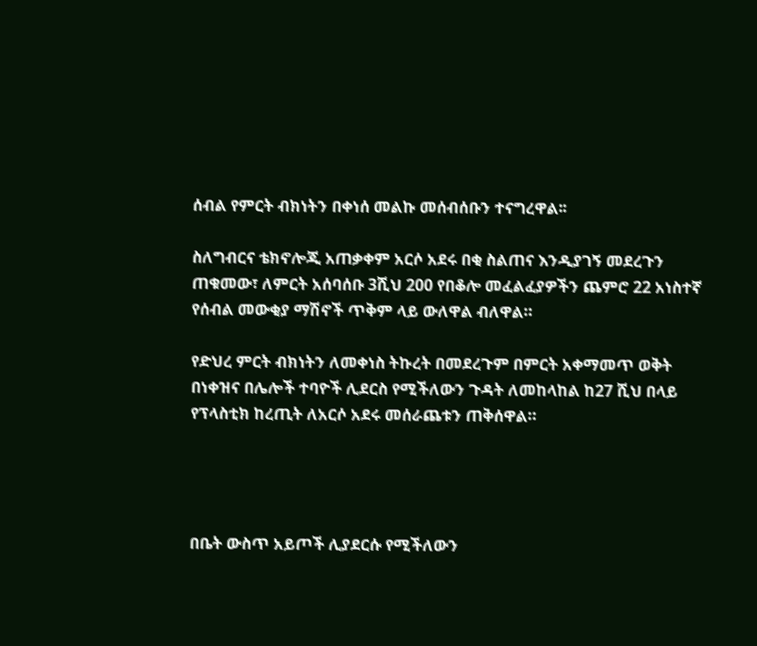ሰብል የምርት ብክነትን በቀነሰ መልኩ መሰብሰቡን ተናግረዋል፡፡

ስለግብርና ቴክኖሎጂ አጠቃቀም አርሶ አደሩ በቂ ስልጠና እንዲያገኝ መደረጉን ጠቁመው፣ ለምርት አሰባሰቡ 3ሺህ 200 የበቆሎ መፈልፈያዎችን ጨምሮ 22 አነስተኛ የሰብል መውቂያ ማሽኖች ጥቅም ላይ ውለዋል ብለዋል።

የድህረ ምርት ብክነትን ለመቀነስ ትኩረት በመደረጉም በምርት አቀማመጥ ወቅት በነቀዝና በሌሎች ተባዮች ሊደርስ የሚችለውን ጉዳት ለመከላከል ከ27 ሺህ በላይ የፕላስቲክ ከረጢት ለአርሶ አደሩ መሰራጨቱን ጠቅሰዋል።




በቤት ውስጥ አይጦች ሊያደርሱ የሚችለውን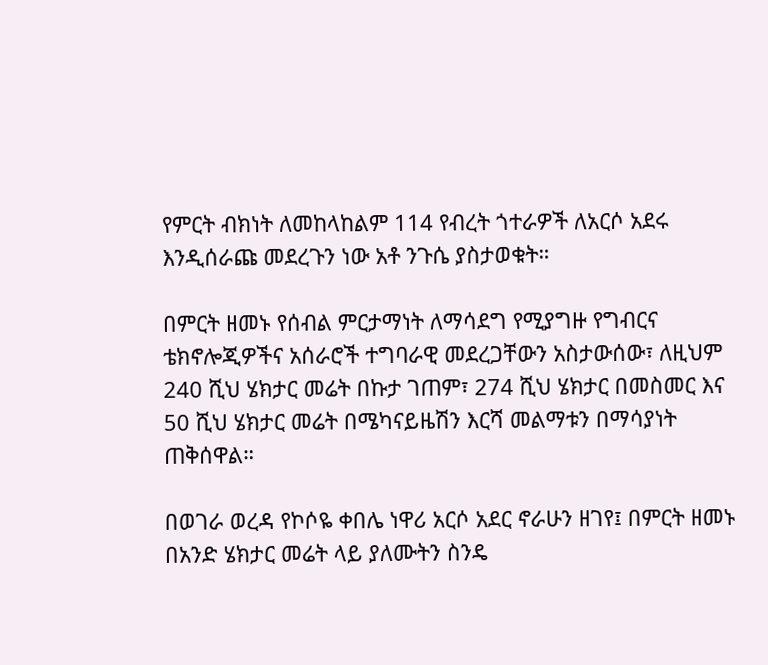የምርት ብክነት ለመከላከልም 114 የብረት ጎተራዎች ለአርሶ አደሩ እንዲሰራጩ መደረጉን ነው አቶ ንጉሴ ያስታወቁት።

በምርት ዘመኑ የሰብል ምርታማነት ለማሳደግ የሚያግዙ የግብርና ቴክኖሎጂዎችና አሰራሮች ተግባራዊ መደረጋቸውን አስታውሰው፣ ለዚህም 240 ሺህ ሄክታር መሬት በኩታ ገጠም፣ 274 ሺህ ሄክታር በመስመር እና 50 ሺህ ሄክታር መሬት በሜካናይዜሽን እርሻ መልማቱን በማሳያነት ጠቅሰዋል።

በወገራ ወረዳ የኮሶዬ ቀበሌ ነዋሪ አርሶ አደር ኖራሁን ዘገየ፤ በምርት ዘመኑ በአንድ ሄክታር መሬት ላይ ያለሙትን ስንዴ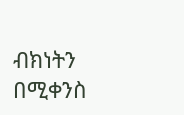ብክነትን በሚቀንስ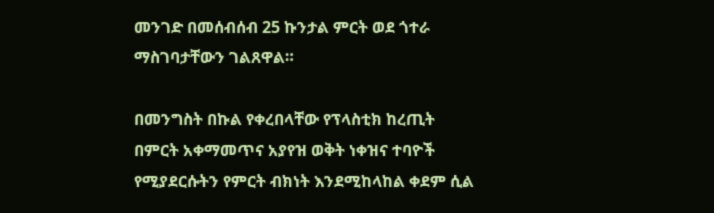መንገድ በመሰብሰብ 25 ኩንታል ምርት ወደ ጎተራ ማስገባታቸውን ገልጸዋል።

በመንግስት በኩል የቀረበላቸው የፕላስቲክ ከረጢት በምርት አቀማመጥና አያየዝ ወቅት ነቀዝና ተባዮች የሚያደርሱትን የምርት ብክነት እንደሚከላከል ቀደም ሲል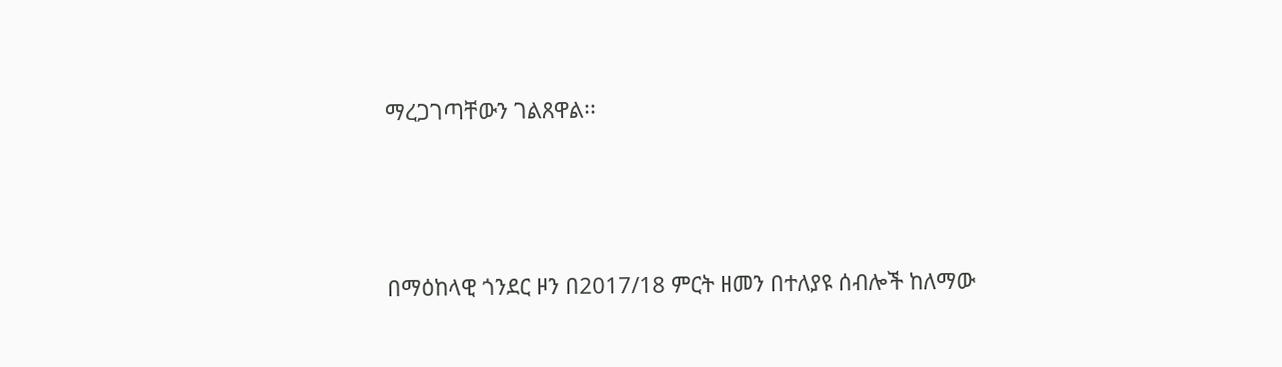ማረጋገጣቸውን ገልጸዋል፡፡




በማዕከላዊ ጎንደር ዞን በ2017/18 ምርት ዘመን በተለያዩ ሰብሎች ከለማው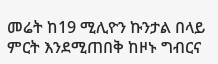መሬት ከ19 ሚሊዮን ኩንታል በላይ ምርት እንደሚጠበቅ ከዞኑ ግብርና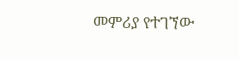መምሪያ የተገኘው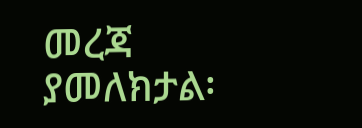መረጃ ያመለክታል፡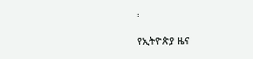፡

የኢትዮጵያ ዜና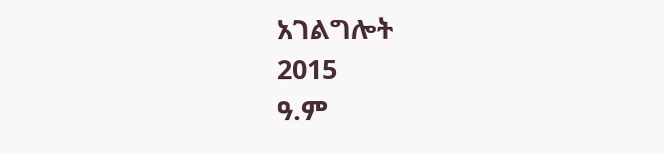አገልግሎት
2015
ዓ.ም